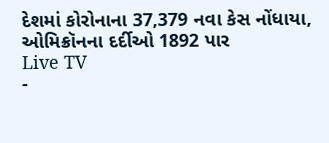દેશમાં કોરોનાના 37,379 નવા કેસ નોંધાયા, ઓમિક્રૉનના દર્દીઓ 1892 પાર
Live TV
-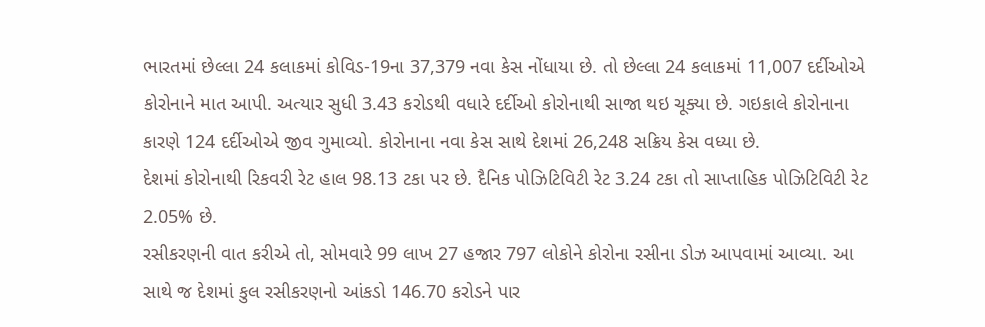ભારતમાં છેલ્લા 24 કલાકમાં કોવિડ-19ના 37,379 નવા કેસ નોંધાયા છે. તો છેલ્લા 24 કલાકમાં 11,007 દર્દીઓએ કોરોનાને માત આપી. અત્યાર સુધી 3.43 કરોડથી વધારે દર્દીઓ કોરોનાથી સાજા થઇ ચૂક્યા છે. ગઇકાલે કોરોનાના કારણે 124 દર્દીઓએ જીવ ગુમાવ્યો. કોરોનાના નવા કેસ સાથે દેશમાં 26,248 સક્રિય કેસ વધ્યા છે.
દેશમાં કોરોનાથી રિકવરી રેટ હાલ 98.13 ટકા પર છે. દૈનિક પોઝિટિવિટી રેટ 3.24 ટકા તો સાપ્તાહિક પોઝિટિવિટી રેટ 2.05% છે.
રસીકરણની વાત કરીએ તો, સોમવારે 99 લાખ 27 હજાર 797 લોકોને કોરોના રસીના ડોઝ આપવામાં આવ્યા. આ સાથે જ દેશમાં કુલ રસીકરણનો આંકડો 146.70 કરોડને પાર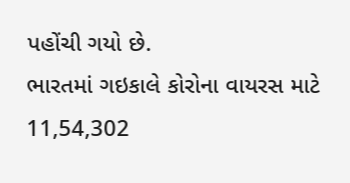પહોંચી ગયો છે.
ભારતમાં ગઇકાલે કોરોના વાયરસ માટે 11,54,302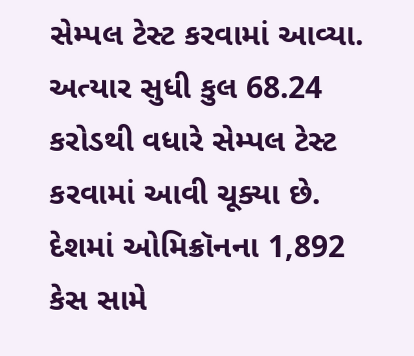સેમ્પલ ટેસ્ટ કરવામાં આવ્યા. અત્યાર સુધી કુલ 68.24 કરોડથી વધારે સેમ્પલ ટેસ્ટ કરવામાં આવી ચૂક્યા છે.
દેશમાં ઓમિક્રૉનના 1,892 કેસ સામે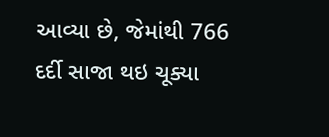આવ્યા છે, જેમાંથી 766 દર્દી સાજા થઇ ચૂક્યા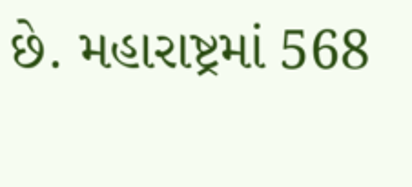છે. મહારાષ્ટ્રમાં 568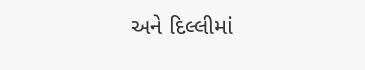અને દિલ્લીમાં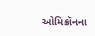ઓમિક્રૉનના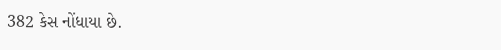382 કેસ નોંધાયા છે.